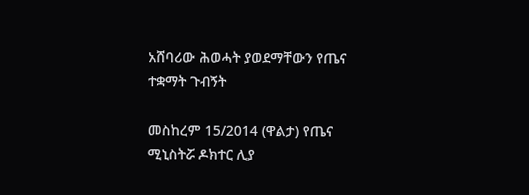አሸባሪው ሕወሓት ያወደማቸውን የጤና ተቋማት ጉብኝት

መስከረም 15/2014 (ዋልታ) የጤና ሚኒስትሯ ዶክተር ሊያ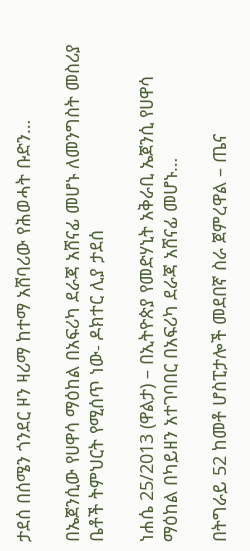ታደሰ በሰሜን ጎንደር ዞን ዛሪማ ከተማ አሸባሪው የሕወሓት ቡድን…

በኤጀንሲው የሀዋሳ ማዕከል በአፍሪካ ደራጃ አሸናፊ መሆኑ ለመንግስት መስሪያ ቤቶች ትምህርት የሚሰጥ ነው- ዶክተር ሊያ ታደሰ

ነሐሴ 25/2013 (ዋልታ) – በኢትዮጵያ የመድሃኒት አቅራቢ ኤጀንሲ የሀዋሳ ማዕከል በካይዘን አተገባበር በአፍሪካ ደራጃ አሸናፊ መሆኑ…

በትግራይ 52 ከመቶ ሆስፒታሎች መደበኛ ስራ ጀምረዋል – ጤና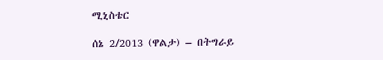ሚኒስቴር

ሰኔ 2/2013 (ዋልታ) – በትግራይ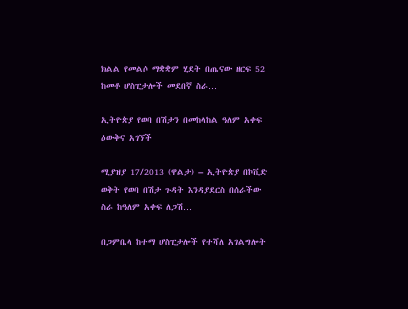ክልል የመልሶ ማቋቋም ሂደት በጤናው ዘርፍ 52 ከመቶ ሆስፒታሎች መደበኛ ስራ…

ኢትዮጵያ የወባ በሽታን በመከላከል ዓለም አቀፍ ዕውቅና አገኘች

ሚያዝያ 17/2013 (ዋልታ) – ኢትዮጵያ በኮቪድ ወቅት የወባ በሽታ ጉዳት እንዳያደርስ በሰራችው ስራ ከዓለም አቀፍ ለጋሽ…

በጋምቤላ ከተማ ሆስፒታሎች የተሻለ አገልግሎት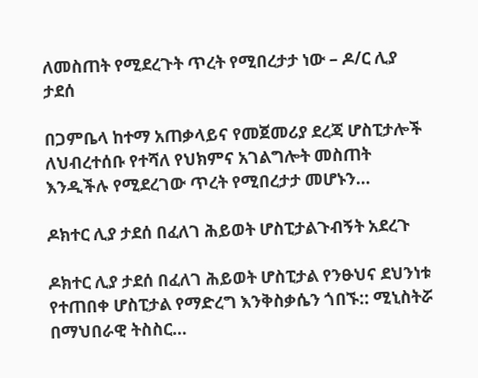ለመስጠት የሚደረጉት ጥረት የሚበረታታ ነው – ዶ/ር ሊያ ታደሰ

በጋምቤላ ከተማ አጠቃላይና የመጀመሪያ ደረጃ ሆስፒታሎች ለህብረተሰቡ የተሻለ የህክምና አገልግሎት መስጠት እንዲችሉ የሚደረገው ጥረት የሚበረታታ መሆኑን…

ዶክተር ሊያ ታደሰ በፈለገ ሕይወት ሆስፒታልጉብኝት አደረጉ

ዶክተር ሊያ ታደሰ በፈለገ ሕይወት ሆስፒታል የንፁህና ደህንነቱ የተጠበቀ ሆስፒታል የማድረግ እንቅስቃሴን ጎበኙ:: ሚኒስትሯ በማህበራዊ ትስስር…